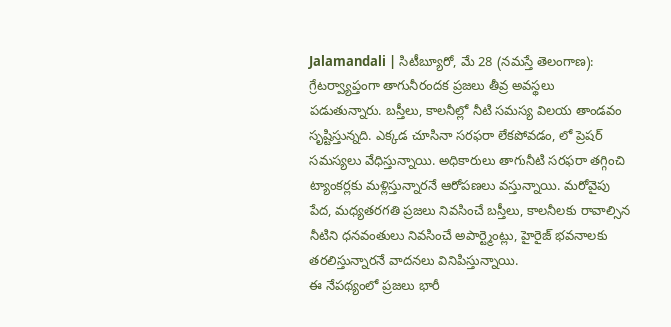Jalamandali | సిటీబ్యూరో, మే 28 (నమస్తే తెలంగాణ): గ్రేటర్వ్యాప్తంగా తాగునీరందక ప్రజలు తీవ్ర అవస్థలు పడుతున్నారు. బస్తీలు, కాలనీల్లో నీటి సమస్య విలయ తాండవం సృష్టిస్తున్నది. ఎక్కడ చూసినా సరఫరా లేకపోవడం, లో ప్రెషర్ సమస్యలు వేధిస్తున్నాయి. అధికారులు తాగునీటి సరఫరా తగ్గించి ట్యాంకర్లకు మళ్లిస్తున్నారనే ఆరోపణలు వస్తున్నాయి. మరోవైపు పేద, మధ్యతరగతి ప్రజలు నివసించే బస్తీలు, కాలనీలకు రావాల్సిన నీటిని ధనవంతులు నివసించే అపార్ట్మెంట్లు, హైరైజ్ భవనాలకు తరలిస్తున్నారనే వాదనలు వినిపిస్తున్నాయి.
ఈ నేపథ్యంలో ప్రజలు భారీ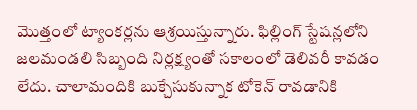మొత్తంలో ట్యాంకర్లను ఆశ్రయిస్తున్నారు. ఫిల్లింగ్ స్టేషన్లలోని జలమండలి సిబ్బంది నిర్లక్ష్యంతో సకాలంలో డెలివరీ కావడం లేదు. చాలామందికి బుక్చేసుకున్నాక టోకెన్ రావడానికి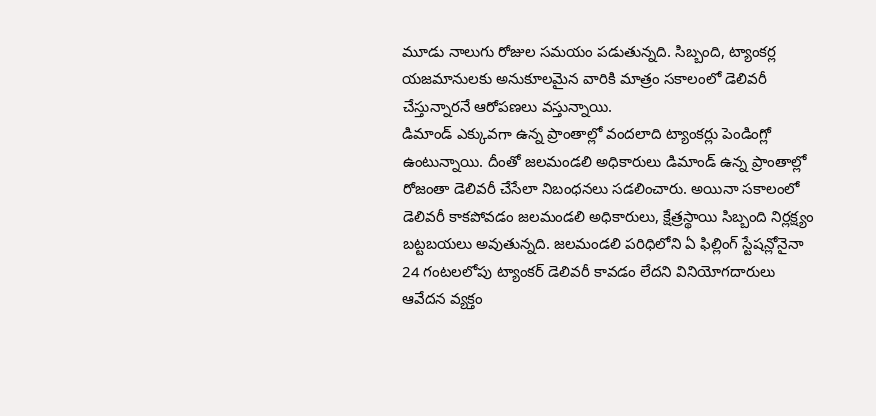మూడు నాలుగు రోజుల సమయం పడుతున్నది. సిబ్బంది, ట్యాంకర్ల యజమానులకు అనుకూలమైన వారికి మాత్రం సకాలంలో డెలివరీ చేస్తున్నారనే ఆరోపణలు వస్తున్నాయి.
డిమాండ్ ఎక్కువగా ఉన్న ప్రాంతాల్లో వందలాది ట్యాంకర్లు పెండింగ్లో ఉంటున్నాయి. దీంతో జలమండలి అధికారులు డిమాండ్ ఉన్న ప్రాంతాల్లో రోజంతా డెలివరీ చేసేలా నిబంధనలు సడలించారు. అయినా సకాలంలో డెలివరీ కాకపోవడం జలమండలి అధికారులు, క్షేత్రస్థాయి సిబ్బంది నిర్లక్ష్యం బట్టబయలు అవుతున్నది. జలమండలి పరిధిలోని ఏ ఫిల్లింగ్ స్టేషన్లోనైనా 24 గంటలలోపు ట్యాంకర్ డెలివరీ కావడం లేదని వినియోగదారులు ఆవేదన వ్యక్తం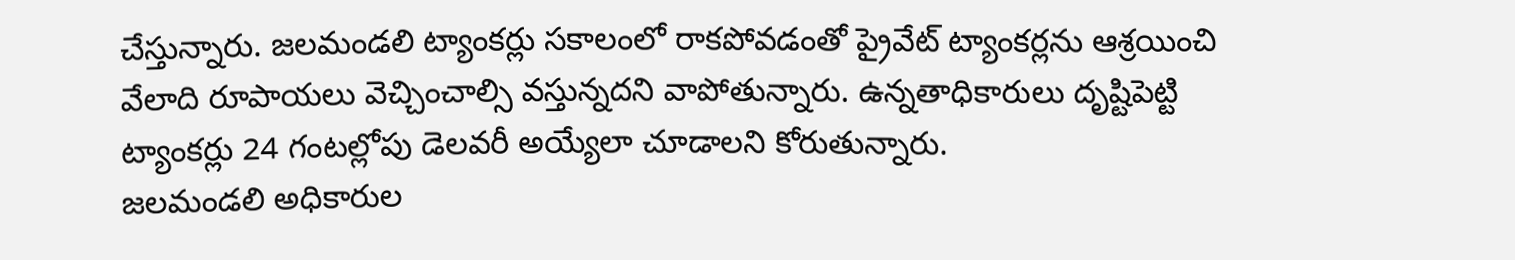చేస్తున్నారు. జలమండలి ట్యాంకర్లు సకాలంలో రాకపోవడంతో ప్రైవేట్ ట్యాంకర్లను ఆశ్రయించి వేలాది రూపాయలు వెచ్చించాల్సి వస్తున్నదని వాపోతున్నారు. ఉన్నతాధికారులు దృష్టిపెట్టి ట్యాంకర్లు 24 గంటల్లోపు డెలవరీ అయ్యేలా చూడాలని కోరుతున్నారు.
జలమండలి అధికారుల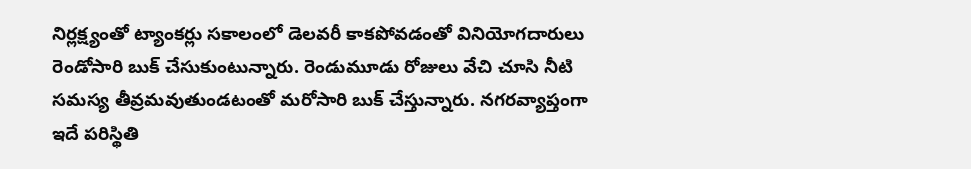నిర్లక్ష్యంతో ట్యాంకర్లు సకాలంలో డెలవరీ కాకపోవడంతో వినియోగదారులు రెండోసారి బుక్ చేసుకుంటున్నారు. రెండుమూడు రోజులు వేచి చూసి నీటి సమస్య తీవ్రమవుతుండటంతో మరోసారి బుక్ చేస్తున్నారు. నగరవ్యాప్తంగా ఇదే పరిస్థితి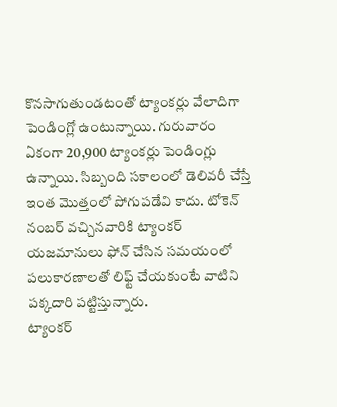కొనసాగుతుండటంతో ట్యాంకర్లు వేలాదిగా పెండింగ్లో ఉంటున్నాయి. గురువారం ఏకంగా 20,900 ట్యాంకర్లు పెండింగ్లు ఉన్నాయి. సిబ్బంది సకాలంలో డెలివరీ చేస్తే ఇంత మొత్తంలో పోగుపడేవి కాదు. టోకెన్ నంబర్ వచ్చినవారికి ట్యాంకర్ యజమానులు ఫోన్ చేసిన సమయంలో పలుకారణాలతో లిఫ్ట్ చేయకుంటే వాటిని పక్కదారి పట్టిస్తున్నారు.
ట్యాంకర్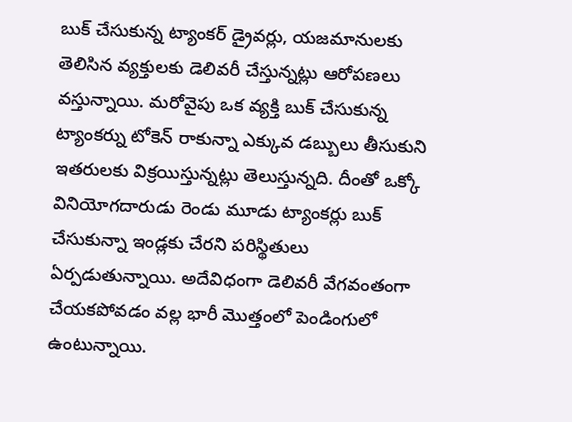బుక్ చేసుకున్న ట్యాంకర్ డ్రైవర్లు, యజమానులకు తెలిసిన వ్యక్తులకు డెలివరీ చేస్తున్నట్లు ఆరోపణలు వస్తున్నాయి. మరోవైపు ఒక వ్యక్తి బుక్ చేసుకున్న ట్యాంకర్ను టోకెన్ రాకున్నా ఎక్కువ డబ్బులు తీసుకుని ఇతరులకు విక్రయిస్తున్నట్లు తెలుస్తున్నది. దీంతో ఒక్కో వినియోగదారుడు రెండు మూడు ట్యాంకర్లు బుక్ చేసుకున్నా ఇండ్లకు చేరని పరిస్థితులు ఏర్పడుతున్నాయి. అదేవిధంగా డెలివరీ వేగవంతంగా చేయకపోవడం వల్ల భారీ మొత్తంలో పెండింగులో ఉంటున్నాయి.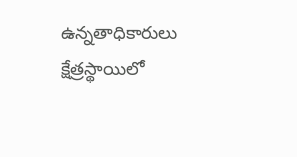ఉన్నతాధికారులు క్షేత్రస్థాయిలో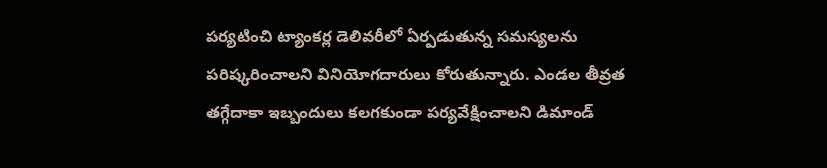పర్యటించి ట్యాంకర్ల డెలివరీలో ఏర్పడుతున్న సమస్యలను పరిష్కరించాలని వినియోగదారులు కోరుతున్నారు. ఎండల తీవ్రత తగ్గేదాకా ఇబ్బందులు కలగకుండా పర్యవేక్షించాలని డిమాండ్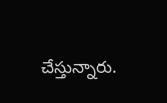చేస్తున్నారు.